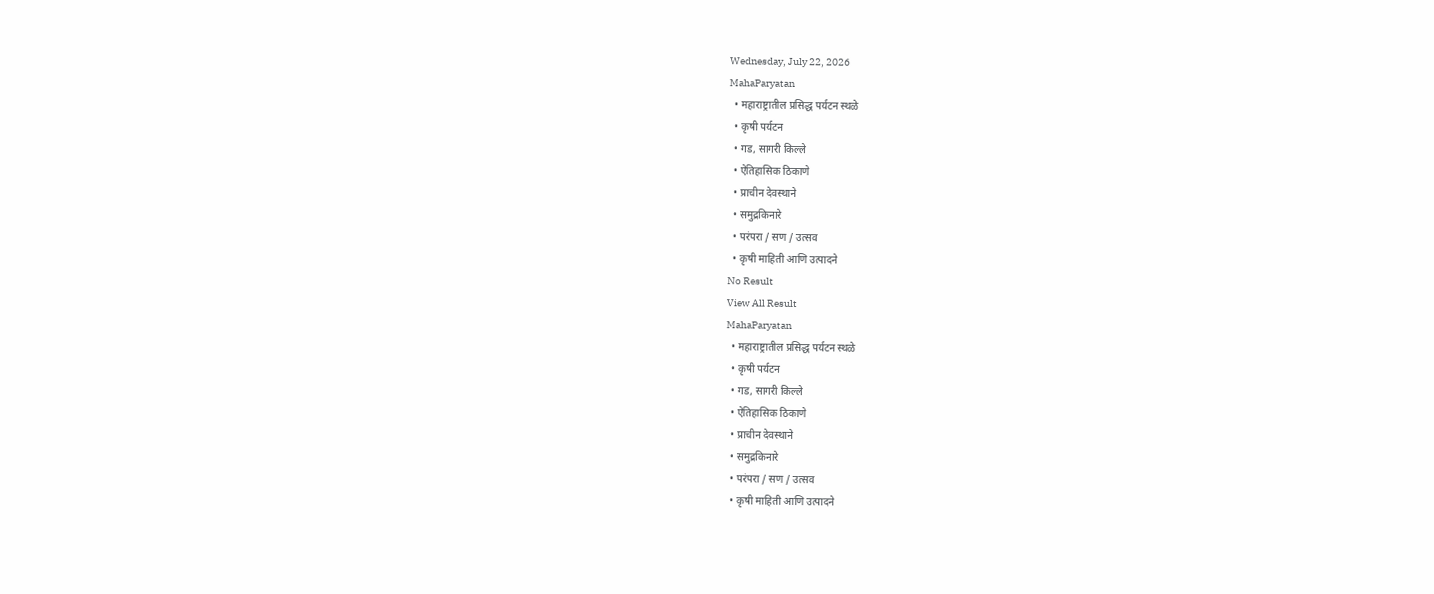Wednesday, July 22, 2026
MahaParyatan
  • महाराष्ट्रातील प्रसिद्ध पर्यटन स्थळे
  • कृषी पर्यटन
  • गड, सागरी किल्ले
  • ऐतिहासिक ठिकाणे
  • प्राचीन देवस्थाने
  • समुद्रकिनारे
  • परंपरा / सण / उत्सव
  • कृषी माहिती आणि उत्पादने
No Result
View All Result
MahaParyatan
  • महाराष्ट्रातील प्रसिद्ध पर्यटन स्थळे
  • कृषी पर्यटन
  • गड, सागरी किल्ले
  • ऐतिहासिक ठिकाणे
  • प्राचीन देवस्थाने
  • समुद्रकिनारे
  • परंपरा / सण / उत्सव
  • कृषी माहिती आणि उत्पादने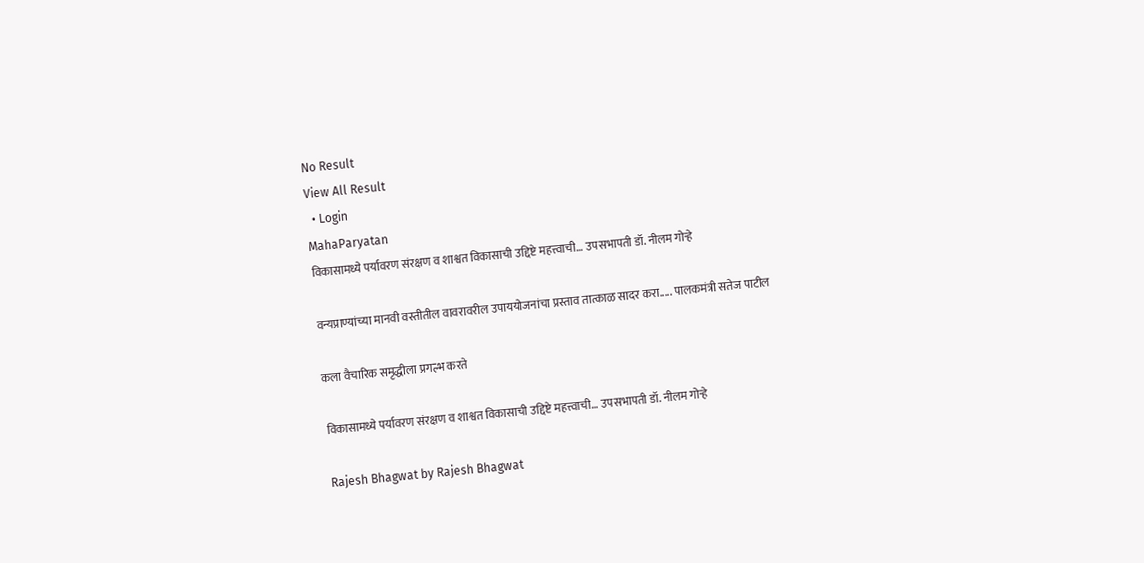No Result
View All Result
  • Login
MahaParyatan
विकासामध्ये पर्यावरण संरक्षण व शाश्वत विकासाची उद्दिष्टे महत्त्वाची… उपसभापती डॉ. नीलम गोऱ्हे

वन्यप्राण्यांच्या मानवी वस्तीतील वावरावरील उपाययोजनांचा प्रस्ताव तात्काळ सादर करा..... पालकमंत्री सतेज पाटील

कला वैचारिक समृद्धीला प्रगल्भ करते

विकासामध्ये पर्यावरण संरक्षण व शाश्वत विकासाची उद्दिष्टे महत्त्वाची… उपसभापती डॉ. नीलम गोऱ्हे

Rajesh Bhagwat by Rajesh Bhagwat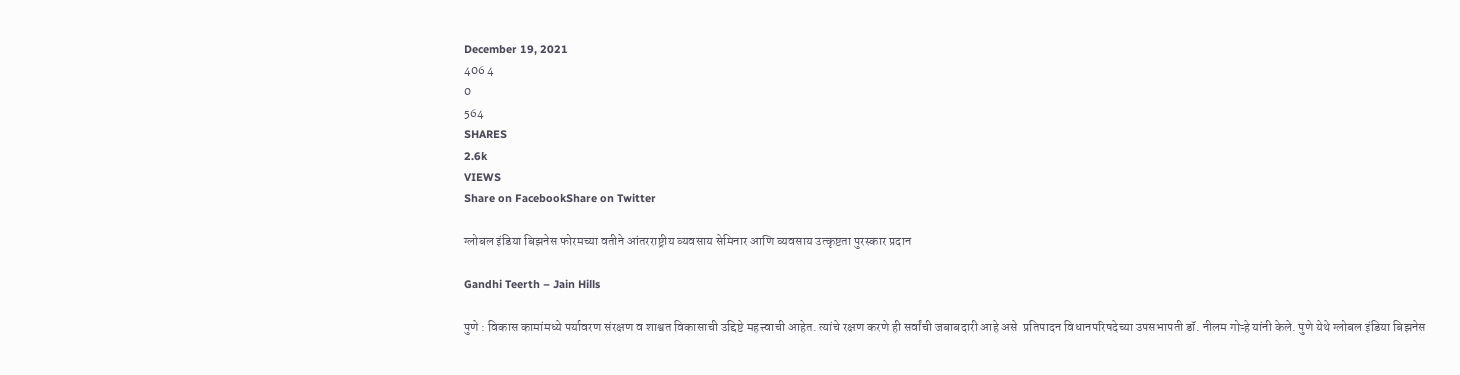December 19, 2021
406 4
0
564
SHARES
2.6k
VIEWS
Share on FacebookShare on Twitter

ग्लोबल इंडिया बिझनेस फोरमच्या वतीने आंतरराष्ट्रीय व्यवसाय सेमिनार आणि व्यवसाय उत्कृष्टता पुरस्कार प्रदान

Gandhi Teerth – Jain Hills

पुणे : विकास कामांमध्ये पर्यावरण संरक्षण व शाश्वत विकासाची उद्दिष्टे महत्त्वाची आहेत. त्यांचे रक्षण करणे ही सर्वांची जबाबदारी आहे असे  प्रतिपादन विधानपरिषदेच्या उपसभापती डॉ. नीलम गोऱ्हे यांनी केले. पुणे येथे ग्लोबल इंडिया बिझनेस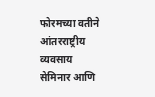फोरमच्या वतीने आंतरराष्ट्रीय व्यवसाय सेमिनार आणि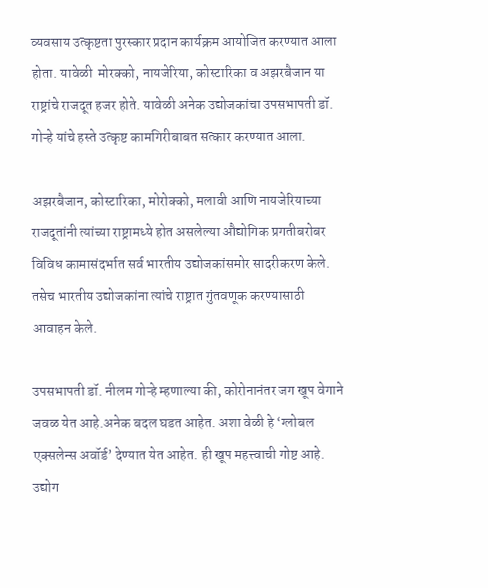व्यवसाय उत्कृष्टता पुरस्कार प्रदान कार्यक्रम आयोजित करण्यात आला होता. यावेळी  मोरक्को, नायजेरिया, कोस्टारिका व अझरबैजान या राष्ट्रांचे राजदूत हजर होते. यावेळी अनेक उद्योजकांचा उपसभापती डॉ. गोऱ्हे यांचे हस्ते उत्कृष्ट कामगिरीबाबत सत्कार करण्यात आला.

अझरबैजान, कोस्टारिका, मोरोक्को, मलावी आणि नायजेरियाच्या राजदूतांनी त्यांच्या राष्ट्रामध्ये होत असलेल्या औद्योगिक प्रगतीबरोबर विविध कामासंदर्भात सर्व भारतीय उद्योजकांसमोर सादरीकरण केले. तसेच भारतीय उद्योजकांना त्यांचे राष्ट्रात गुंतवणूक करण्यासाठी आवाहन केले.

उपसभापती डॉ. नीलम गोऱ्हे म्हणाल्या की, कोरोनानंतर जग खूप वेगाने जवळ येत आहे.अनेक बदल घडत आहेत. अशा वेळी हे ‘ग्लोबल एक्सलेन्स अवॉर्ड’ देण्यात येत आहेत. ही खूप महत्त्वाची गोष्ट आहे. उद्योग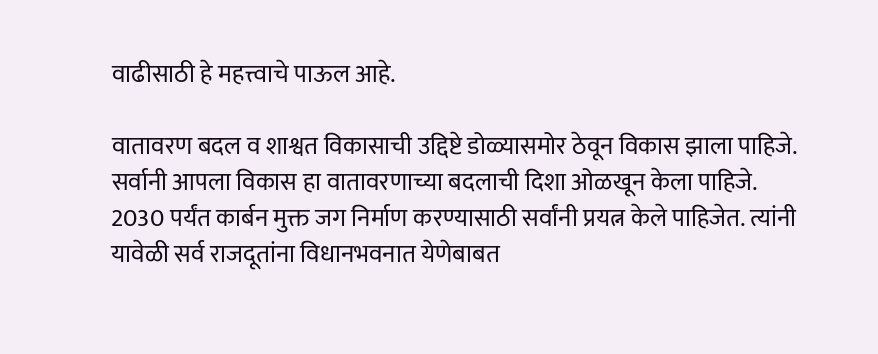वाढीसाठी हे महत्त्वाचे पाऊल आहे.

वातावरण बदल व शाश्वत विकासाची उद्दिष्टे डोळ्यासमोर ठेवून विकास झाला पाहिजे. सर्वानी आपला विकास हा वातावरणाच्या बदलाची दिशा ओळखून केला पाहिजे. 2030 पर्यंत कार्बन मुक्त जग निर्माण करण्यासाठी सर्वांनी प्रयत्न केले पाहिजेत. त्यांनी यावेळी सर्व राजदूतांना विधानभवनात येणेबाबत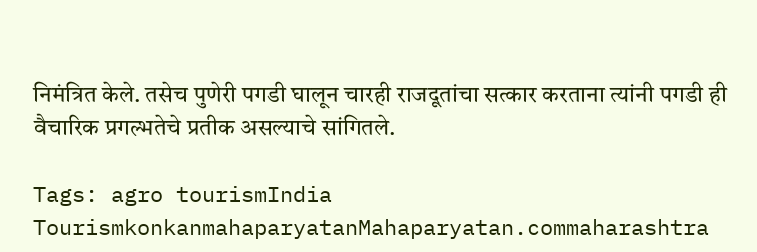निमंत्रित केले. तसेच पुणेरी पगडी घालून चारही राजदूतांचा सत्कार करताना त्यांनी पगडी ही वैचारिक प्रगल्भतेचे प्रतीक असल्याचे सांगितले.

Tags: agro tourismIndia TourismkonkanmahaparyatanMahaparyatan.commaharashtra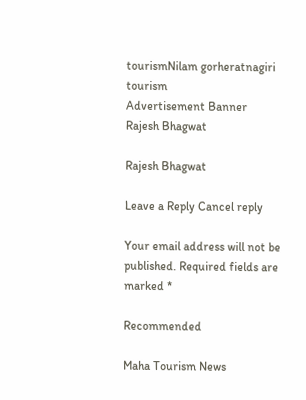tourismNilam gorheratnagiri tourism
Advertisement Banner
Rajesh Bhagwat

Rajesh Bhagwat

Leave a Reply Cancel reply

Your email address will not be published. Required fields are marked *

Recommended

Maha Tourism News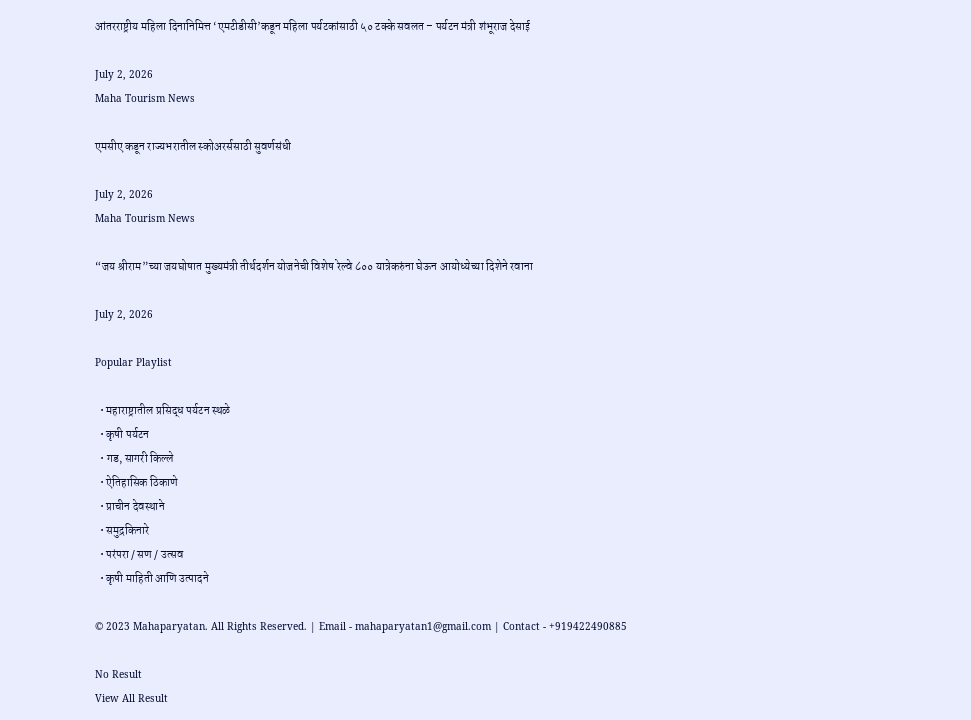आंतरराष्ट्रीय महिला दिनानिमित्त ‘एमटीडीसी’कडून महिला पर्यटकांसाठी ५० टक्के सवलत – पर्यटन मंत्री शंभूराज देसाई

July 2, 2026
Maha Tourism News

एमसीए कडून राज्यभरातील स्कोअरर्ससाठी सुवर्णसंधी

July 2, 2026
Maha Tourism News

“जय श्रीराम”च्या जयघोषात मुख्यमंत्री तीर्थदर्शन योजनेची विशेष रेल्वे ८०० यात्रेकरुंना घेऊन आयोध्येच्या दिशेने रवाना

July 2, 2026

Popular Playlist

  • महाराष्ट्रातील प्रसिद्ध पर्यटन स्थळे
  • कृषी पर्यटन
  • गड, सागरी किल्ले
  • ऐतिहासिक ठिकाणे
  • प्राचीन देवस्थाने
  • समुद्रकिनारे
  • परंपरा / सण / उत्सव
  • कृषी माहिती आणि उत्पादने

© 2023 Mahaparyatan. All Rights Reserved. | Email - mahaparyatan1@gmail.com | Contact - +919422490885

No Result
View All Result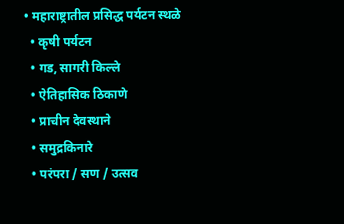• महाराष्ट्रातील प्रसिद्ध पर्यटन स्थळे
  • कृषी पर्यटन
  • गड, सागरी किल्ले
  • ऐतिहासिक ठिकाणे
  • प्राचीन देवस्थाने
  • समुद्रकिनारे
  • परंपरा / सण / उत्सव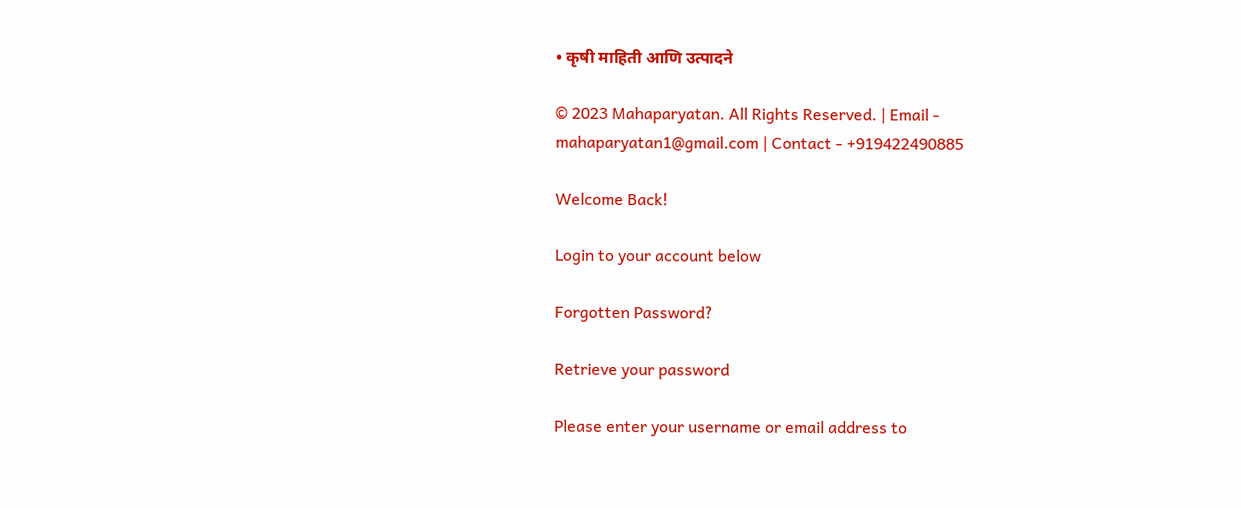• कृषी माहिती आणि उत्पादने

© 2023 Mahaparyatan. All Rights Reserved. | Email - mahaparyatan1@gmail.com | Contact - +919422490885

Welcome Back!

Login to your account below

Forgotten Password?

Retrieve your password

Please enter your username or email address to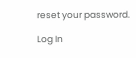reset your password.

Log In